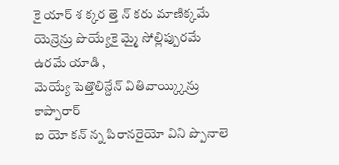కై యార్ శ క్కర త్తె న్ కరు మాణిక్కమే
యెన్రెన్రు పొయ్యేకై మ్మై సోల్లిప్పురమే ఉరమే యాడి ,
మెయ్యే పెత్తొలిన్దేన్ వితివాయ్క్కిన్రు కాప్పారార్
ఐ యో కన్ న్న పిరానరైయో విని ప్పొనాలె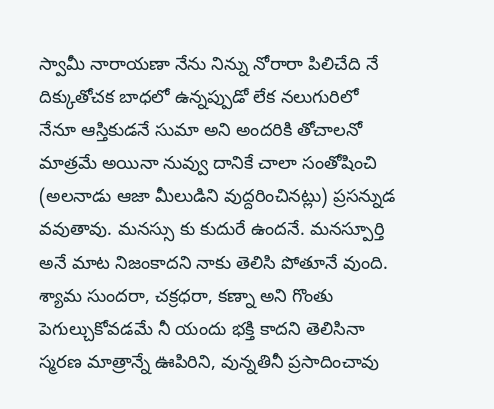స్వామీ నారాయణా నేను నిన్ను నోరారా పిలిచేది నే దిక్కుతోచక బాధలో ఉన్నప్పుడో లేక నలుగురిలో నేనూ ఆస్తికుడనే సుమా అని అందరికి తోచాలనో మాత్రమే అయినా నువ్వు దానికే చాలా సంతోషించి (అలనాడు ఆజా మీలుడిని వుద్దరించినట్లు) ప్రసన్నుడ వవుతావు. మనస్సు కు కుదురే ఉందనే. మనస్పూర్తి అనే మాట నిజంకాదని నాకు తెలిసి పోతూనే వుంది. శ్యామ సుందరా, చక్రధరా, కణ్నా అని గొంతు పెగుల్చుకోవడమే నీ యందు భక్తి కాదని తెలిసినా స్మరణ మాత్రాన్నే ఊపిరిని, వున్నతినీ ప్రసాదించావు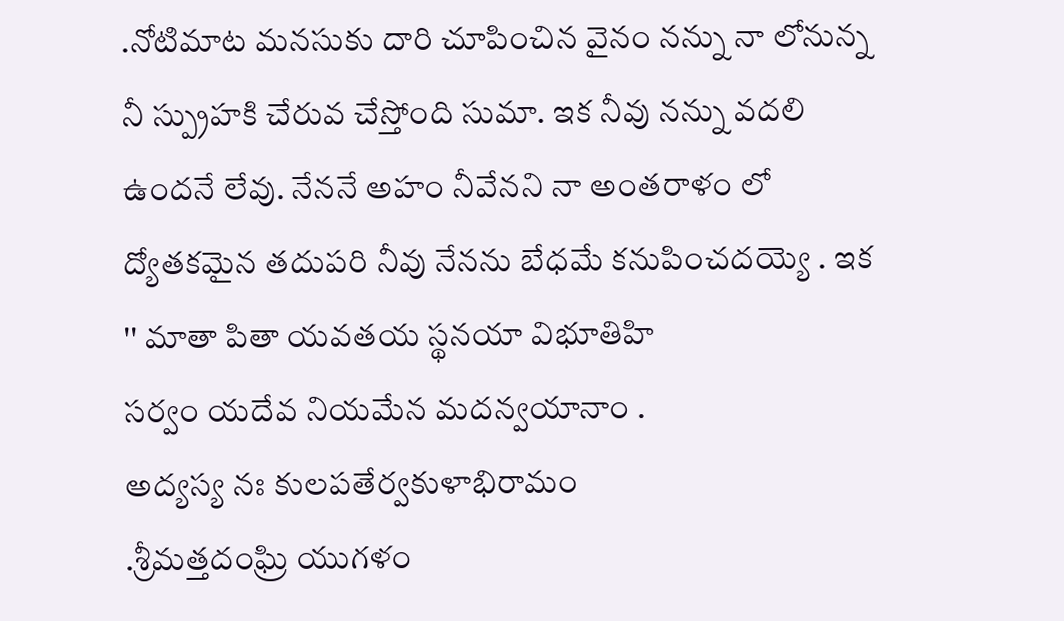.నోటిమాట మనసుకు దారి చూపించిన వైనం నన్ను నా లోనున్న నీ స్ప్రుహకి చేరువ చేస్తోంది సుమా. ఇక నీవు నన్ను వదలి ఉందనే లేవు. నేననే అహం నీవేనని నా అంతరాళం లో ద్యోతకమైన తదుపరి నీవు నేనను బేధమే కనుపించదయ్యె . ఇక '' మాతా పితా యవతయ స్థనయా విభూతిహి
సర్వం యదేవ నియమేన మదన్వయానాం .
అద్యస్య నః కులపతేర్వకుళాభిరామం
.శ్రీమత్తదంఘ్రి యుగళం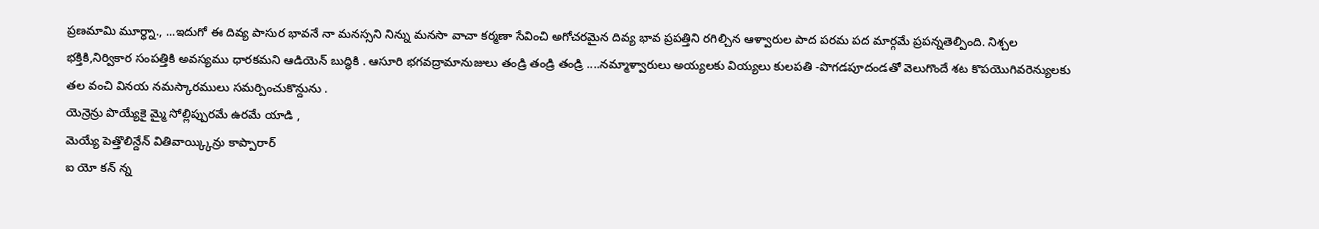ప్రణమామి మూర్ధ్నా., ...ఇదుగో ఈ దివ్య పాసుర భావనే నా మనస్సని నిన్ను మనసా వాచా కర్మణా సేవించి అగోచరమైన దివ్య భావ ప్రపత్తిని రగిల్చిన ఆళ్వారుల పాద పరమ పద మార్గమే ప్రపన్నతెల్పింది. నిశ్చల భక్తికి,నిర్వికార సంపత్తికి అవస్యము ధారకమని ఆడియెన్ బుద్ధికి . ఆసూరి భగవద్రామానుజులు తండ్రి తండ్రి తండ్రి ....నమ్మాళ్వారులు అయ్యలకు వియ్యలు కులపతి -పొగడపూదండతో వెలుగొందే శట కొపయొగివరెన్యులకు తల వంచి వినయ నమస్కారములు సమర్పించుకొన్దును .
యెన్రెన్రు పొయ్యేకై మ్మై సోల్లిప్పురమే ఉరమే యాడి ,
మెయ్యే పెత్తొలిన్దేన్ వితివాయ్క్కిన్రు కాప్పారార్
ఐ యో కన్ న్న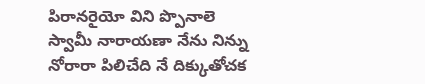పిరానరైయో విని ప్పొనాలె
స్వామీ నారాయణా నేను నిన్ను నోరారా పిలిచేది నే దిక్కుతోచక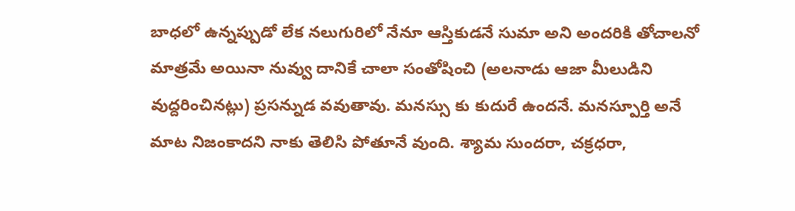బాధలో ఉన్నప్పుడో లేక నలుగురిలో నేనూ ఆస్తికుడనే సుమా అని అందరికి తోచాలనో మాత్రమే అయినా నువ్వు దానికే చాలా సంతోషించి (అలనాడు ఆజా మీలుడిని వుద్దరించినట్లు) ప్రసన్నుడ వవుతావు. మనస్సు కు కుదురే ఉందనే. మనస్పూర్తి అనే మాట నిజంకాదని నాకు తెలిసి పోతూనే వుంది. శ్యామ సుందరా, చక్రధరా,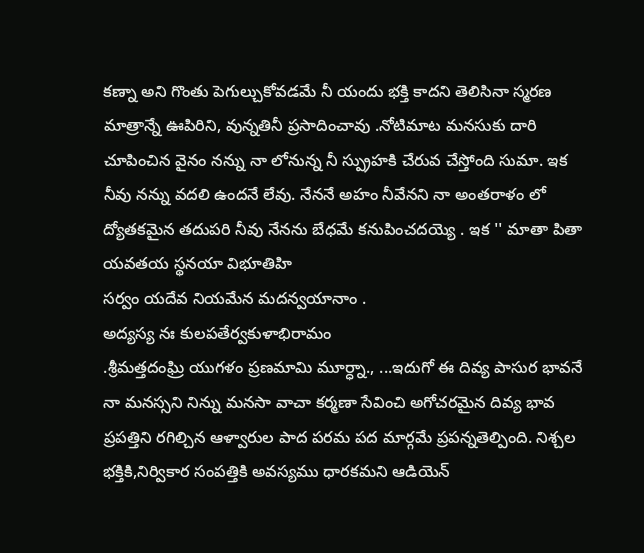కణ్నా అని గొంతు పెగుల్చుకోవడమే నీ యందు భక్తి కాదని తెలిసినా స్మరణ మాత్రాన్నే ఊపిరిని, వున్నతినీ ప్రసాదించావు .నోటిమాట మనసుకు దారి చూపించిన వైనం నన్ను నా లోనున్న నీ స్ప్రుహకి చేరువ చేస్తోంది సుమా. ఇక నీవు నన్ను వదలి ఉందనే లేవు. నేననే అహం నీవేనని నా అంతరాళం లో ద్యోతకమైన తదుపరి నీవు నేనను బేధమే కనుపించదయ్యె . ఇక '' మాతా పితా యవతయ స్థనయా విభూతిహి
సర్వం యదేవ నియమేన మదన్వయానాం .
అద్యస్య నః కులపతేర్వకుళాభిరామం
.శ్రీమత్తదంఘ్రి యుగళం ప్రణమామి మూర్ధ్నా., ...ఇదుగో ఈ దివ్య పాసుర భావనే నా మనస్సని నిన్ను మనసా వాచా కర్మణా సేవించి అగోచరమైన దివ్య భావ ప్రపత్తిని రగిల్చిన ఆళ్వారుల పాద పరమ పద మార్గమే ప్రపన్నతెల్పింది. నిశ్చల భక్తికి,నిర్వికార సంపత్తికి అవస్యము ధారకమని ఆడియెన్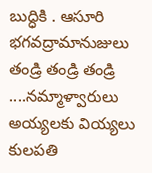బుద్ధికి . ఆసూరి భగవద్రామానుజులు తండ్రి తండ్రి తండ్రి ....నమ్మాళ్వారులు అయ్యలకు వియ్యలు కులపతి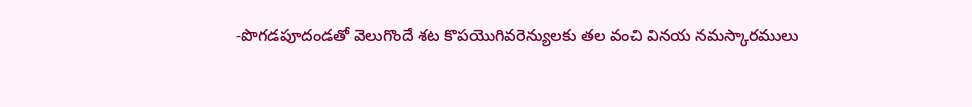-పొగడపూదండతో వెలుగొందే శట కొపయొగివరెన్యులకు తల వంచి వినయ నమస్కారములు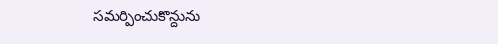సమర్పించుకొన్దును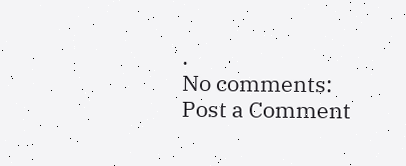.
No comments:
Post a Comment